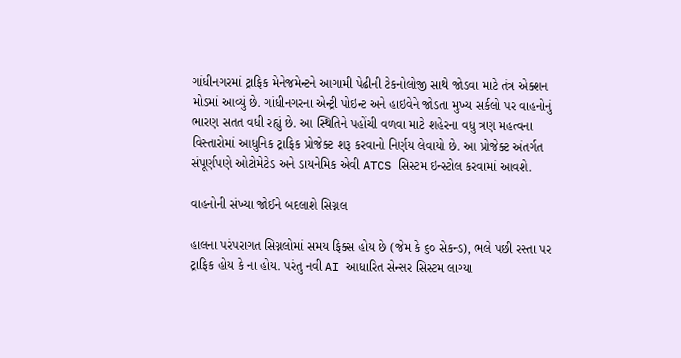ગાંધીનગરમાં ટ્રાફિક મેનેજમેન્ટને આગામી પેઢીની ટેકનોલોજી સાથે જોડવા માટે તંત્ર એક્શન મોડમાં આવ્યું છે. ગાંધીનગરના એન્ટ્રી પોઇન્ટ અને હાઇવેને જોડતા મુખ્ય સર્કલો પર વાહનોનું ભારણ સતત વધી રહ્યું છે. આ સ્થિતિને પહોંચી વળવા માટે શહેરના વધુ ત્રણ મહત્વના વિસ્તારોમાં આધુનિક ટ્રાફિક પ્રોજેક્ટ શરૂ કરવાનો નિર્ણય લેવાયો છે. આ પ્રોજેક્ટ અંતર્ગત સંપૂર્ણપણે ઓટોમેટેડ અને ડાયનેમિક એવી ATCS સિસ્ટમ ઇન્સ્ટોલ કરવામાં આવશે.

વાહનોની સંખ્યા જોઈને બદલાશે સિગ્નલ

હાલના પરંપરાગત સિગ્નલોમાં સમય ફિક્સ હોય છે (જેમ કે ૬૦ સેકન્ડ), ભલે પછી રસ્તા પર ટ્રાફિક હોય કે ના હોય. પરંતુ નવી AI આધારિત સેન્સર સિસ્ટમ લાગ્યા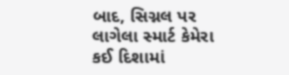બાદ, સિગ્નલ પર લાગેલા સ્માર્ટ કેમેરા કઈ દિશામાં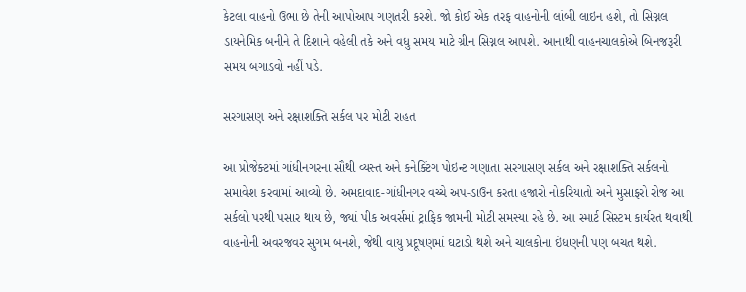કેટલા વાહનો ઉભા છે તેની આપોઆપ ગણતરી કરશે. જો કોઈ એક તરફ વાહનોની લાંબી લાઇન હશે, તો સિગ્નલ ડાયનેમિક બનીને તે દિશાને વહેલી તકે અને વધુ સમય માટે ગ્રીન સિગ્નલ આપશે. આનાથી વાહનચાલકોએ બિનજરૂરી સમય બગાડવો નહીં પડે.

સરગાસણ અને રક્ષાશક્તિ સર્કલ પર મોટી રાહત

આ પ્રોજેક્ટમાં ગાંધીનગરના સૌથી વ્યસ્ત અને કનેક્ટિંગ પોઇન્ટ ગણાતા સરગાસણ સર્કલ અને રક્ષાશક્તિ સર્કલનો સમાવેશ કરવામાં આવ્યો છે. અમદાવાદ-ગાંધીનગર વચ્ચે અપ-ડાઉન કરતા હજારો નોકરિયાતો અને મુસાફરો રોજ આ સર્કલો પરથી પસાર થાય છે, જ્યાં પીક અવર્સમાં ટ્રાફિક જામની મોટી સમસ્યા રહે છે. આ સ્માર્ટ સિસ્ટમ કાર્યરત થવાથી વાહનોની અવરજવર સુગમ બનશે, જેથી વાયુ પ્રદૂષણમાં ઘટાડો થશે અને ચાલકોના ઇંધણની પણ બચત થશે.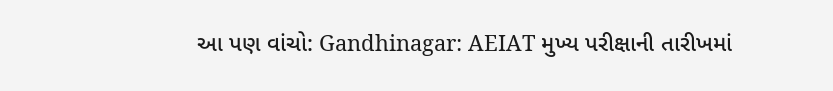આ પણ વાંચો: Gandhinagar: AEIAT મુખ્ય પરીક્ષાની તારીખમાં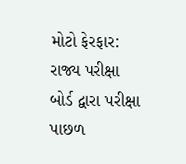મોટો ફેરફાર: રાજ્ય પરીક્ષા બોર્ડ દ્વારા પરીક્ષા પાછળ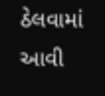ઠેલવામાં આવી